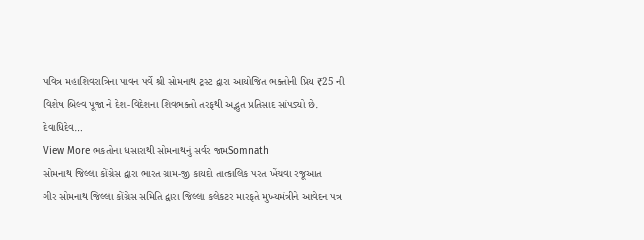પવિત્ર મહાશિવરાત્રિના પાવન પર્વે શ્રી સોમનાથ ટ્રસ્ટ દ્વારા આયોજિત ભક્તોની પ્રિય ₹25 ની વિશેષ બિલ્વ પૂજા ને દેશ-વિદેશના શિવભક્તો તરફથી અદ્ભુત પ્રતિસાદ સાંપડ્યો છે. દેવાધિદેવ…
View More ભકતોના ધસારાથી સોમનાથનું સર્વર જામSomnath
સોમનાથ જિલ્લા કોંગ્રેસ દ્વારા ભારત ગ્રામ-જી કાયદો તાત્કાલિક પરત ખેંચવા રજૂઆત
ગીર સોમનાથ જિલ્લા કોંગ્રેસ સમિતિ દ્વારા જિલ્લા કલેકટર મારફતે મુખ્યમંત્રીને આવેદન પત્ર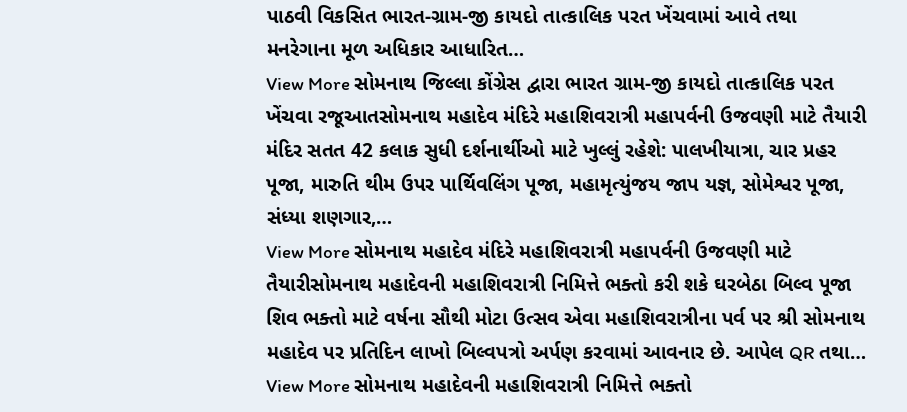પાઠવી વિકસિત ભારત-ગ્રામ-જી કાયદો તાત્કાલિક પરત ખેંચવામાં આવે તથા મનરેગાના મૂળ અધિકાર આધારિત…
View More સોમનાથ જિલ્લા કોંગ્રેસ દ્વારા ભારત ગ્રામ-જી કાયદો તાત્કાલિક પરત ખેંચવા રજૂઆતસોમનાથ મહાદેવ મંદિરે મહાશિવરાત્રી મહાપર્વની ઉજવણી માટે તૈયારી
મંદિર સતત 42 કલાક સુધી દર્શનાર્થીઓ માટે ખુલ્લું રહેશે: પાલખીયાત્રા, ચાર પ્રહર પૂજા, મારુતિ થીમ ઉપર પાર્થિવલિંગ પૂજા, મહામૃત્યુંજય જાપ યજ્ઞ, સોમેશ્વર પૂજા, સંધ્યા શણગાર,…
View More સોમનાથ મહાદેવ મંદિરે મહાશિવરાત્રી મહાપર્વની ઉજવણી માટે તૈયારીસોમનાથ મહાદેવની મહાશિવરાત્રી નિમિત્તે ભક્તો કરી શકે ઘરબેઠા બિલ્વ પૂજા
શિવ ભક્તો માટે વર્ષના સૌથી મોટા ઉત્સવ એવા મહાશિવરાત્રીના પર્વ પર શ્રી સોમનાથ મહાદેવ પર પ્રતિદિન લાખો બિલ્વપત્રો અર્પણ કરવામાં આવનાર છે. આપેલ QR તથા…
View More સોમનાથ મહાદેવની મહાશિવરાત્રી નિમિત્તે ભક્તો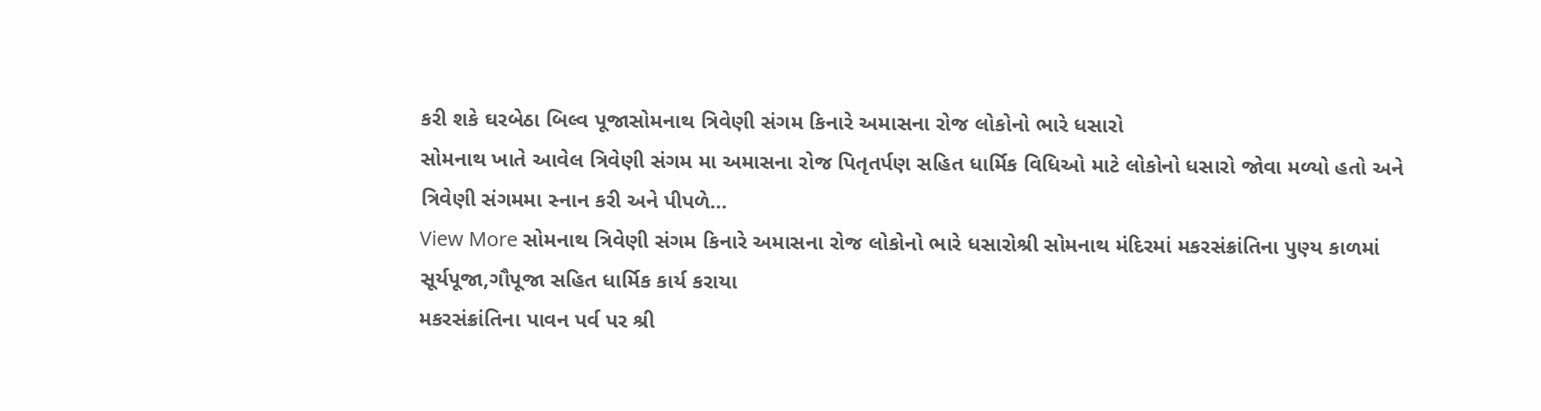કરી શકે ઘરબેઠા બિલ્વ પૂજાસોમનાથ ત્રિવેણી સંગમ કિનારે અમાસના રોજ લોકોનો ભારે ધસારો
સોમનાથ ખાતે આવેલ ત્રિવેણી સંગમ મા અમાસના રોજ પિતૃતર્પણ સહિત ધાર્મિક વિધિઓ માટે લોકોનો ધસારો જોવા મળ્યો હતો અને ત્રિવેણી સંગમમા સ્નાન કરી અને પીપળે…
View More સોમનાથ ત્રિવેણી સંગમ કિનારે અમાસના રોજ લોકોનો ભારે ધસારોશ્રી સોમનાથ મંદિરમાં મકરસંક્રાંતિના પુણ્ય કાળમાં સૂર્યપૂજા,ગૌપૂજા સહિત ધાર્મિક કાર્ય કરાયા
મકરસંક્રાંતિના પાવન પર્વ પર શ્રી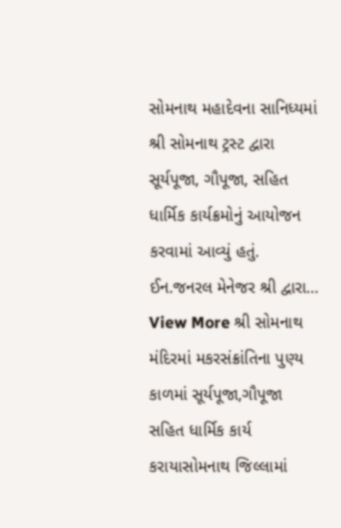સોમનાથ મહાદેવના સાનિધ્યમાં શ્રી સોમનાથ ટ્રસ્ટ દ્વારા સૂર્યપૂજા, ગૌપૂજા, સહિત ધાર્મિક કાર્યક્રમોનું આયોજન કરવામાં આવ્યું હતું. ઈન.જનરલ મેનેજર શ્રી દ્વારા…
View More શ્રી સોમનાથ મંદિરમાં મકરસંક્રાંતિના પુણ્ય કાળમાં સૂર્યપૂજા,ગૌપૂજા સહિત ધાર્મિક કાર્ય કરાયાસોમનાથ જિલ્લામાં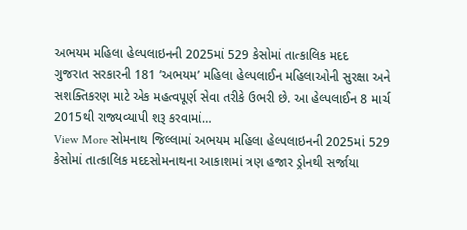અભયમ મહિલા હેલ્પલાઇનની 2025માં 529 કેસોમાં તાત્કાલિક મદદ
ગુજરાત સરકારની 181 ’અભયમ’ મહિલા હેલ્પલાઈન મહિલાઓની સુરક્ષા અને સશક્તિકરણ માટે એક મહત્વપૂર્ણ સેવા તરીકે ઉભરી છે. આ હેલ્પલાઈન 8 માર્ચ 2015થી રાજ્યવ્યાપી શરૂ કરવામાં…
View More સોમનાથ જિલ્લામાં અભયમ મહિલા હેલ્પલાઇનની 2025માં 529 કેસોમાં તાત્કાલિક મદદસોમનાથના આકાશમાં ત્રણ હજાર ડ્રોનથી સર્જાયા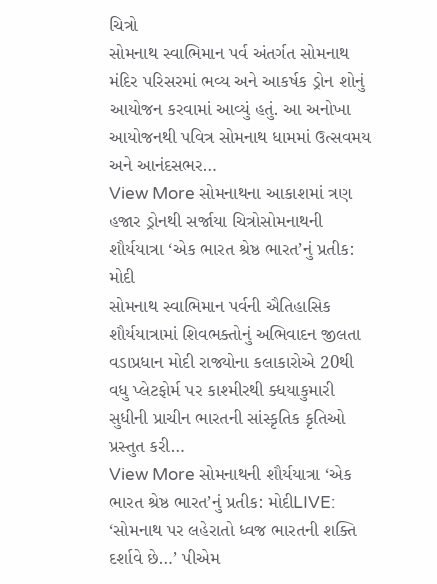ચિત્રો
સોમનાથ સ્વાભિમાન પર્વ અંતર્ગત સોમનાથ મંદિર પરિસરમાં ભવ્ય અને આકર્ષક ડ્રોન શોનું આયોજન કરવામાં આવ્યું હતું. આ અનોખા આયોજનથી પવિત્ર સોમનાથ ધામમાં ઉત્સવમય અને આનંદસભર…
View More સોમનાથના આકાશમાં ત્રણ હજાર ડ્રોનથી સર્જાયા ચિત્રોસોમનાથની શૌર્યયાત્રા ‘એક ભારત શ્રેષ્ઠ ભારત’નું પ્રતીક: મોદી
સોમનાથ સ્વાભિમાન પર્વની ઐતિહાસિક શૌર્યયાત્રામાં શિવભક્તોનું અભિવાદન જીલતા વડાપ્રધાન મોદી રાજ્યોના કલાકારોએ 20થી વધુ પ્લેટફોર્મ પર કાશ્મીરથી ક્ધયાકુમારી સુધીની પ્રાચીન ભારતની સાંસ્કૃતિક કૃતિઓ પ્રસ્તુત કરી…
View More સોમનાથની શૌર્યયાત્રા ‘એક ભારત શ્રેષ્ઠ ભારત’નું પ્રતીક: મોદીLIVE: ‘સોમનાથ પર લહેરાતો ધ્વજ ભારતની શક્તિ દર્શાવે છે…’ પીએમ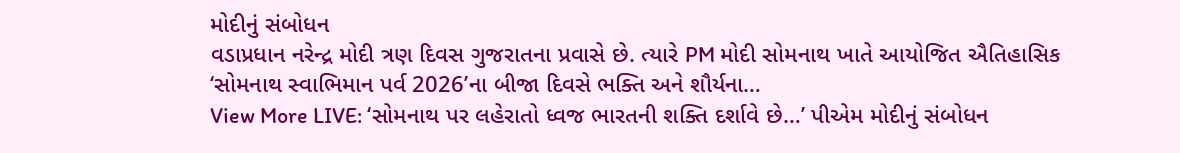મોદીનું સંબોધન
વડાપ્રધાન નરેન્દ્ર મોદી ત્રણ દિવસ ગુજરાતના પ્રવાસે છે. ત્યારે PM મોદી સોમનાથ ખાતે આયોજિત ઐતિહાસિક ‘સોમનાથ સ્વાભિમાન પર્વ 2026’ના બીજા દિવસે ભક્તિ અને શૌર્યના…
View More LIVE: ‘સોમનાથ પર લહેરાતો ધ્વજ ભારતની શક્તિ દર્શાવે છે…’ પીએમ મોદીનું સંબોધન